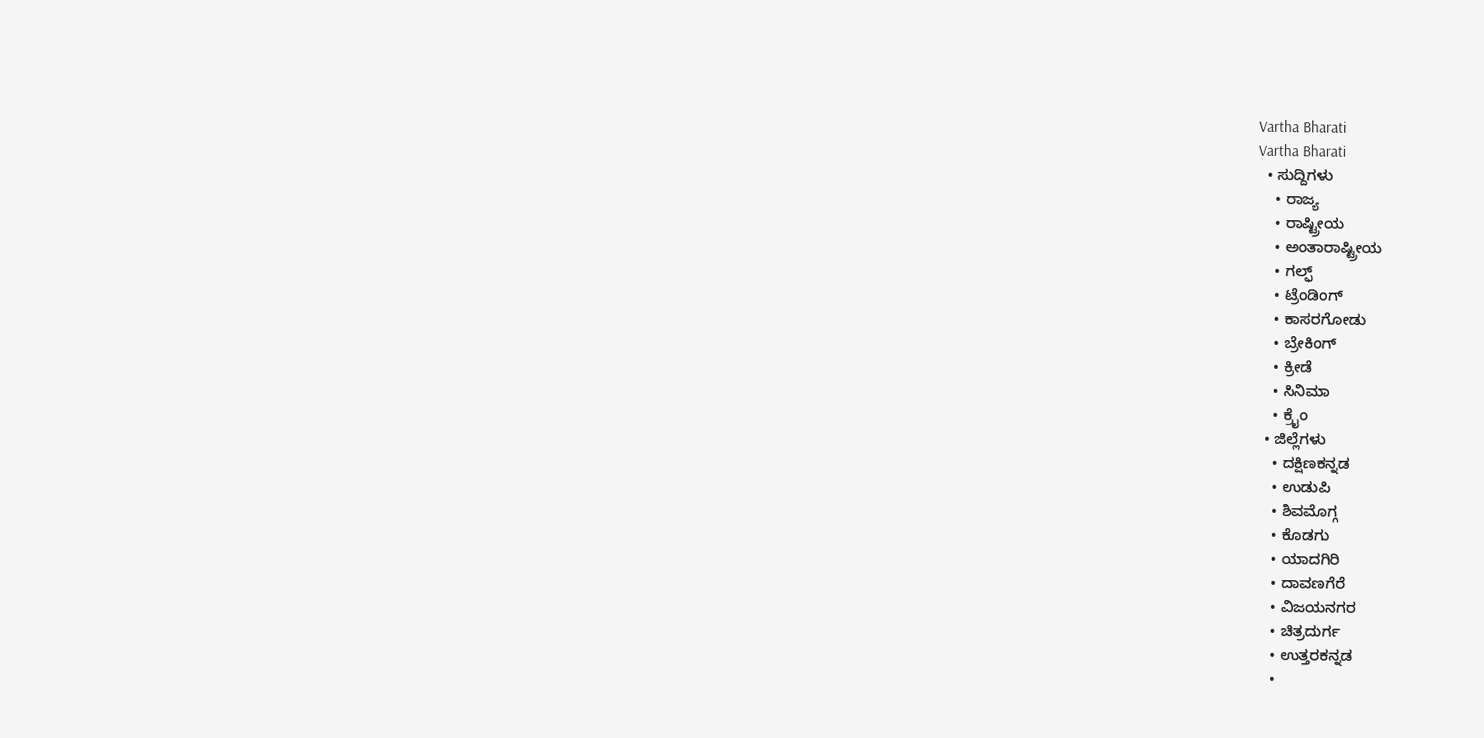Vartha Bharati
Vartha Bharati
  • ಸುದ್ದಿಗಳು
    • ರಾಜ್ಯ
    • ರಾಷ್ಟ್ರೀಯ
    • ಅಂತಾರಾಷ್ಟ್ರೀಯ
    • ಗಲ್ಫ್
    • ಟ್ರೆಂಡಿಂಗ್
    • ಕಾಸರಗೋಡು
    • ಬ್ರೇಕಿಂಗ್
    • ಕ್ರೀಡೆ
    • ಸಿನಿಮಾ
    • ಕ್ರೈಂ
  • ಜಿಲ್ಲೆಗಳು
    • ದಕ್ಷಿಣಕನ್ನಡ
    • ಉಡುಪಿ
    • ಶಿವಮೊಗ್ಗ
    • ಕೊಡಗು
    • ಯಾದಗಿರಿ
    • ದಾವಣಗೆರೆ
    • ವಿಜಯನಗರ
    • ಚಿತ್ರದುರ್ಗ
    • ಉತ್ತರಕನ್ನಡ
    •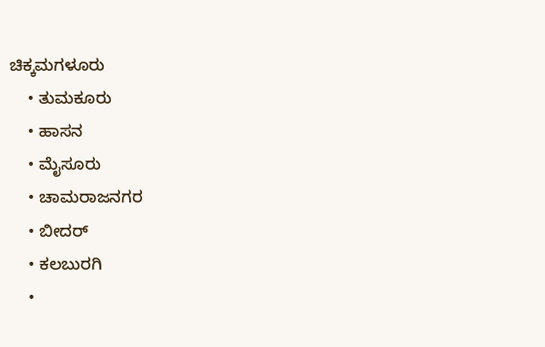ಚಿಕ್ಕಮಗಳೂರು
    • ತುಮಕೂರು
    • ಹಾಸನ
    • ಮೈಸೂರು
    • ಚಾಮರಾಜನಗರ
    • ಬೀದರ್‌
    • ಕಲಬುರಗಿ
    •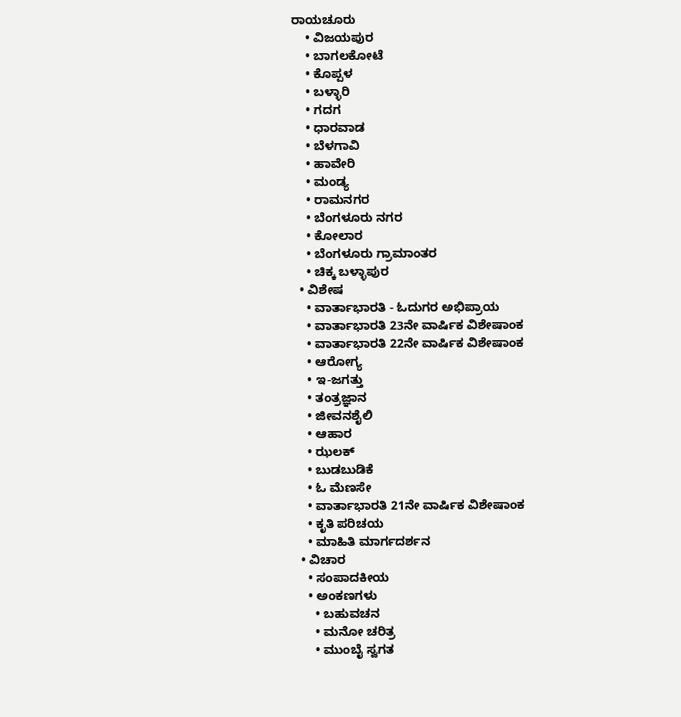ರಾಯಚೂರು
    • ವಿಜಯಪುರ
    • ಬಾಗಲಕೋಟೆ
    • ಕೊಪ್ಪಳ
    • ಬಳ್ಳಾರಿ
    • ಗದಗ
    • ಧಾರವಾಡ‌
    • ಬೆಳಗಾವಿ
    • ಹಾವೇರಿ
    • ಮಂಡ್ಯ
    • ರಾಮನಗರ
    • ಬೆಂಗಳೂರು ನಗರ
    • ಕೋಲಾರ
    • ಬೆಂಗಳೂರು ಗ್ರಾಮಾಂತರ
    • ಚಿಕ್ಕ ಬಳ್ಳಾಪುರ
  • ವಿಶೇಷ
    • ವಾರ್ತಾಭಾರತಿ - ಓದುಗರ ಅಭಿಪ್ರಾಯ
    • ವಾರ್ತಾಭಾರತಿ 23ನೇ ವಾರ್ಷಿಕ ವಿಶೇಷಾಂಕ
    • ವಾರ್ತಾಭಾರತಿ 22ನೇ ವಾರ್ಷಿಕ ವಿಶೇಷಾಂಕ
    • ಆರೋಗ್ಯ
    • ಇ-ಜಗತ್ತು
    • ತಂತ್ರಜ್ಞಾನ
    • ಜೀವನಶೈಲಿ
    • ಆಹಾರ
    • ಝಲಕ್
    • ಬುಡಬುಡಿಕೆ
    • ಓ ಮೆಣಸೇ
    • ವಾರ್ತಾಭಾರತಿ 21ನೇ ವಾರ್ಷಿಕ ವಿಶೇಷಾಂಕ
    • ಕೃತಿ ಪರಿಚಯ
    • ಮಾಹಿತಿ ಮಾರ್ಗದರ್ಶನ
  • ವಿಚಾರ
    • ಸಂಪಾದಕೀಯ
    • ಅಂಕಣಗಳು
      • ಬಹುವಚನ
      • ಮನೋ ಚರಿತ್ರ
      • ಮುಂಬೈ ಸ್ವಗತ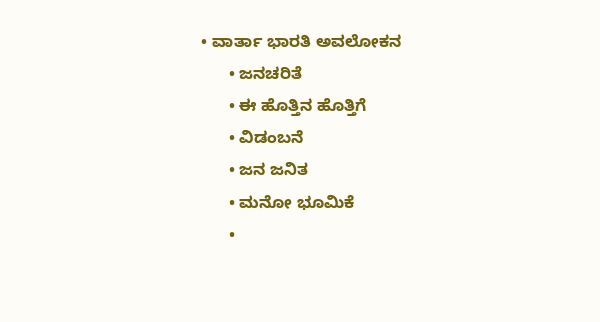• ವಾರ್ತಾ ಭಾರತಿ ಅವಲೋಕನ
      • ಜನಚರಿತೆ
      • ಈ ಹೊತ್ತಿನ ಹೊತ್ತಿಗೆ
      • ವಿಡಂಬನೆ
      • ಜನ ಜನಿತ
      • ಮನೋ ಭೂಮಿಕೆ
      •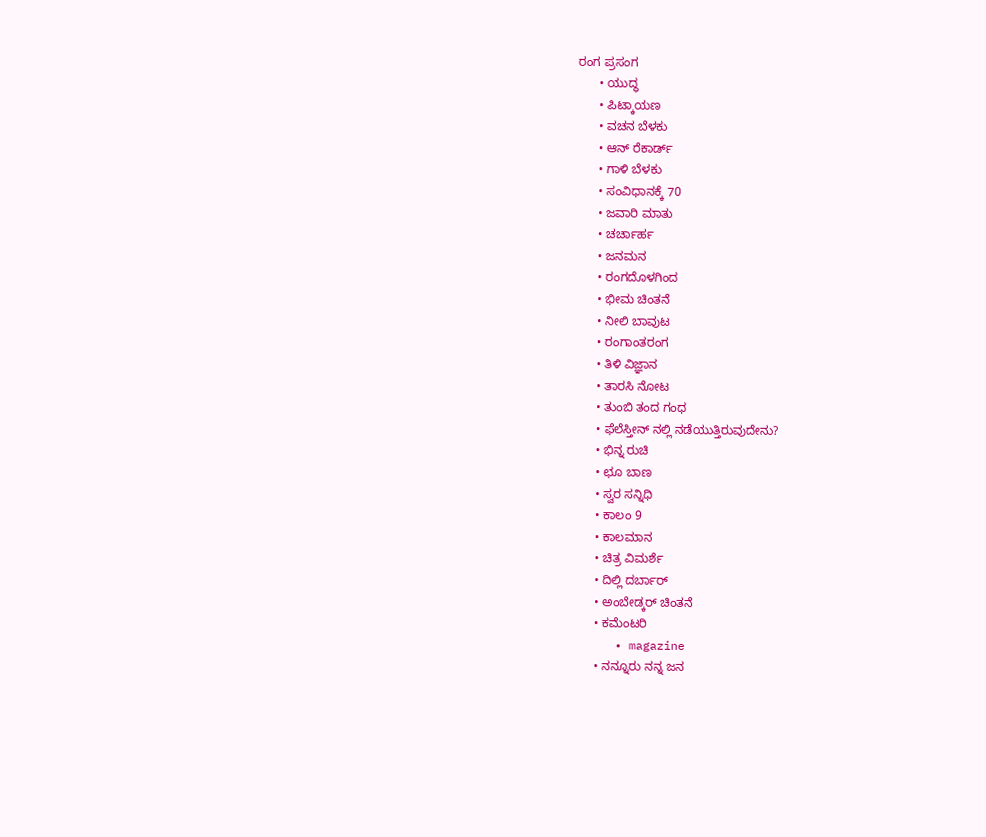ರಂಗ ಪ್ರಸಂಗ
      • ಯುದ್ಧ
      • ಪಿಟ್ಕಾಯಣ
      • ವಚನ ಬೆಳಕು
      • ಆನ್ ರೆಕಾರ್ಡ್
      • ಗಾಳಿ ಬೆಳಕು
      • ಸಂವಿಧಾನಕ್ಕೆ 70
      • ಜವಾರಿ ಮಾತು
      • ಚರ್ಚಾರ್ಹ
      • ಜನಮನ
      • ರಂಗದೊಳಗಿಂದ
      • ಭೀಮ ಚಿಂತನೆ
      • ನೀಲಿ ಬಾವುಟ
      • ರಂಗಾಂತರಂಗ
      • ತಿಳಿ ವಿಜ್ಞಾನ
      • ತಾರಸಿ ನೋಟ
      • ತುಂಬಿ ತಂದ ಗಂಧ
      • ಫೆಲೆಸ್ತೀನ್ ‌ನಲ್ಲಿ ನಡೆಯುತ್ತಿರುವುದೇನು?
      • ಭಿನ್ನ ರುಚಿ
      • ಛೂ ಬಾಣ
      • ಸ್ವರ ಸನ್ನಿಧಿ
      • ಕಾಲಂ 9
      • ಕಾಲಮಾನ
      • ಚಿತ್ರ ವಿಮರ್ಶೆ
      • ದಿಲ್ಲಿ ದರ್ಬಾರ್
      • ಅಂಬೇಡ್ಕರ್ ಚಿಂತನೆ
      • ಕಮೆಂಟರಿ
      • magazine
      • ನನ್ನೂರು ನನ್ನ ಜನ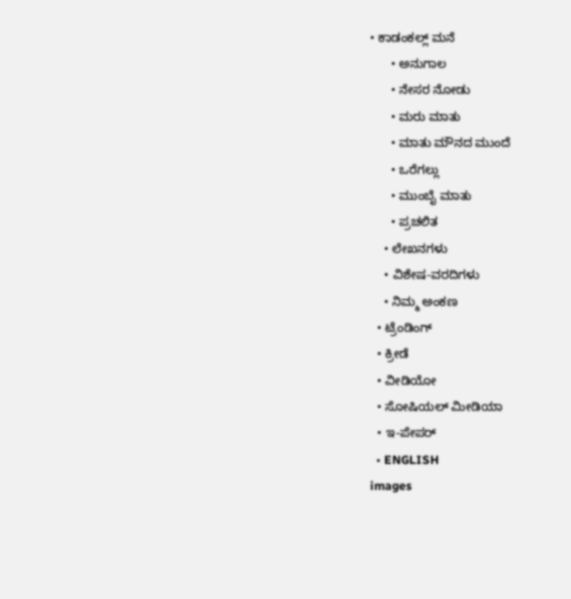• ಕಾಡಂಕಲ್ಲ್ ಮನೆ
      • ಅನುಗಾಲ
      • ನೇಸರ ನೋಡು
      • ಮರು ಮಾತು
      • ಮಾತು ಮೌನದ ಮುಂದೆ
      • ಒರೆಗಲ್ಲು
      • ಮುಂಬೈ ಮಾತು
      • ಪ್ರಚಲಿತ
    • ಲೇಖನಗಳು
    • ವಿಶೇಷ-ವರದಿಗಳು
    • ನಿಮ್ಮ ಅಂಕಣ
  • ಟ್ರೆಂಡಿಂಗ್
  • ಕ್ರೀಡೆ
  • ವೀಡಿಯೋ
  • ಸೋಷಿಯಲ್ ಮೀಡಿಯಾ
  • ಇ-ಪೇಪರ್
  • ENGLISH
images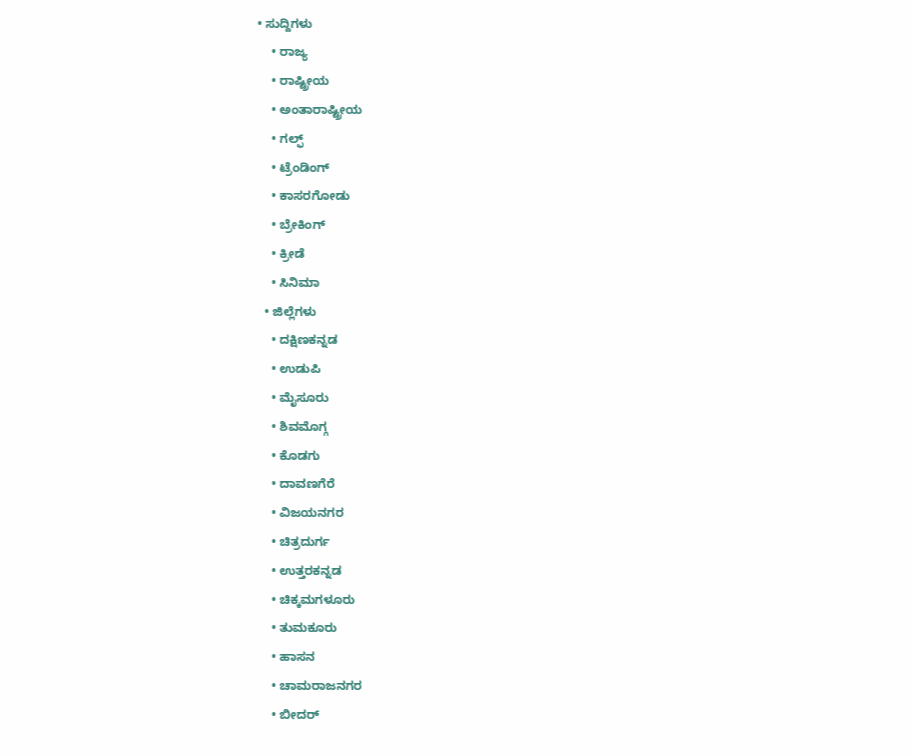• ಸುದ್ದಿಗಳು
    • ರಾಜ್ಯ
    • ರಾಷ್ಟ್ರೀಯ
    • ಅಂತಾರಾಷ್ಟ್ರೀಯ
    • ಗಲ್ಫ್
    • ಟ್ರೆಂಡಿಂಗ್
    • ಕಾಸರಗೋಡು
    • ಬ್ರೇಕಿಂಗ್
    • ಕ್ರೀಡೆ
    • ಸಿನಿಮಾ
  • ಜಿಲ್ಲೆಗಳು
    • ದಕ್ಷಿಣಕನ್ನಡ
    • ಉಡುಪಿ
    • ಮೈಸೂರು
    • ಶಿವಮೊಗ್ಗ
    • ಕೊಡಗು
    • ದಾವಣಗೆರೆ
    • ವಿಜಯನಗರ
    • ಚಿತ್ರದುರ್ಗ
    • ಉತ್ತರಕನ್ನಡ
    • ಚಿಕ್ಕಮಗಳೂರು
    • ತುಮಕೂರು
    • ಹಾಸನ
    • ಚಾಮರಾಜನಗರ
    • ಬೀದರ್‌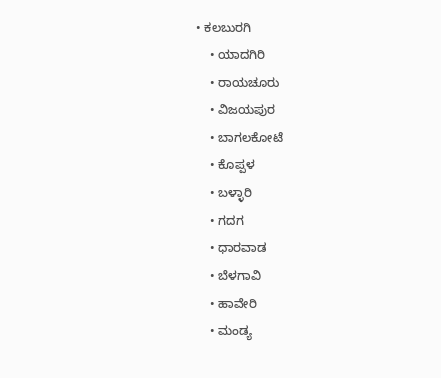• ಕಲಬುರಗಿ
    • ಯಾದಗಿರಿ
    • ರಾಯಚೂರು
    • ವಿಜಯಪುರ
    • ಬಾಗಲಕೋಟೆ
    • ಕೊಪ್ಪಳ
    • ಬಳ್ಳಾರಿ
    • ಗದಗ
    • ಧಾರವಾಡ
    • ಬೆಳಗಾವಿ
    • ಹಾವೇರಿ
    • ಮಂಡ್ಯ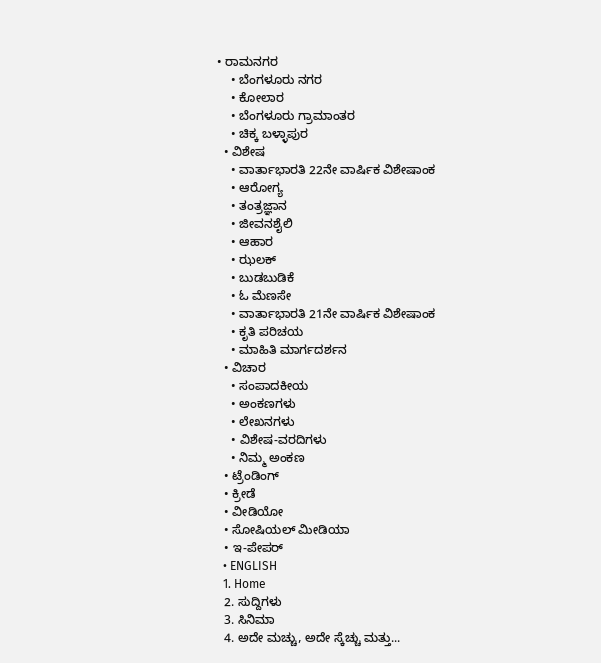• ರಾಮನಗರ
    • ಬೆಂಗಳೂರು ನಗರ
    • ಕೋಲಾರ
    • ಬೆಂಗಳೂರು ಗ್ರಾಮಾಂತರ
    • ಚಿಕ್ಕ ಬಳ್ಳಾಪುರ
  • ವಿಶೇಷ
    • ವಾರ್ತಾಭಾರತಿ 22ನೇ ವಾರ್ಷಿಕ ವಿಶೇಷಾಂಕ
    • ಆರೋಗ್ಯ
    • ತಂತ್ರಜ್ಞಾನ
    • ಜೀವನಶೈಲಿ
    • ಆಹಾರ
    • ಝಲಕ್
    • ಬುಡಬುಡಿಕೆ
    • ಓ ಮೆಣಸೇ
    • ವಾರ್ತಾಭಾರತಿ 21ನೇ ವಾರ್ಷಿಕ ವಿಶೇಷಾಂಕ
    • ಕೃತಿ ಪರಿಚಯ
    • ಮಾಹಿತಿ ಮಾರ್ಗದರ್ಶನ
  • ವಿಚಾರ
    • ಸಂಪಾದಕೀಯ
    • ಅಂಕಣಗಳು
    • ಲೇಖನಗಳು
    • ವಿಶೇಷ-ವರದಿಗಳು
    • ನಿಮ್ಮ ಅಂಕಣ
  • ಟ್ರೆಂಡಿಂಗ್
  • ಕ್ರೀಡೆ
  • ವೀಡಿಯೋ
  • ಸೋಷಿಯಲ್ ಮೀಡಿಯಾ
  • ಇ-ಪೇಪರ್
  • ENGLISH
  1. Home
  2. ಸುದ್ದಿಗಳು
  3. ಸಿನಿಮಾ
  4. ಅದೇ ಮಚ್ಚು, ಅದೇ ಸ್ಕೆಚ್ಚು ಮತ್ತು...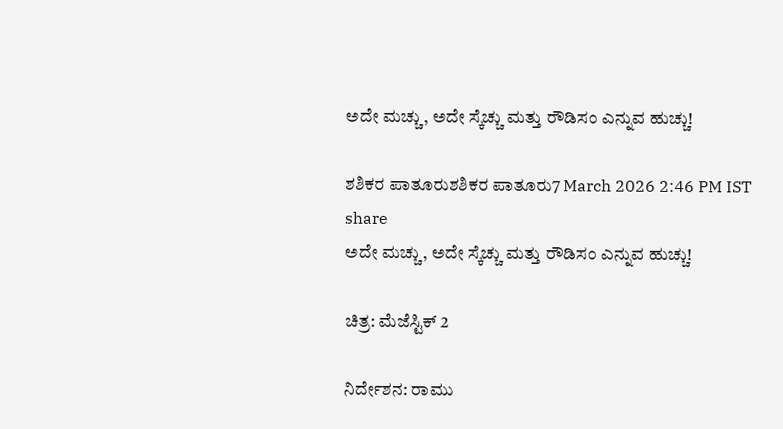ಅದೇ ಮಚ್ಚು, ಅದೇ ಸ್ಕೆಚ್ಚು ಮತ್ತು ರೌಡಿಸಂ ಎನ್ನುವ ಹುಚ್ಚು!

ಶಶಿಕರ ಪಾತೂರುಶಶಿಕರ ಪಾತೂರು7 March 2026 2:46 PM IST
share
ಅದೇ ಮಚ್ಚು, ಅದೇ ಸ್ಕೆಚ್ಚು ಮತ್ತು ರೌಡಿಸಂ ಎನ್ನುವ ಹುಚ್ಚು!

ಚಿತ್ರ: ಮೆಜೆಸ್ಟಿಕ್ 2

ನಿರ್ದೇಶನ: ರಾಮು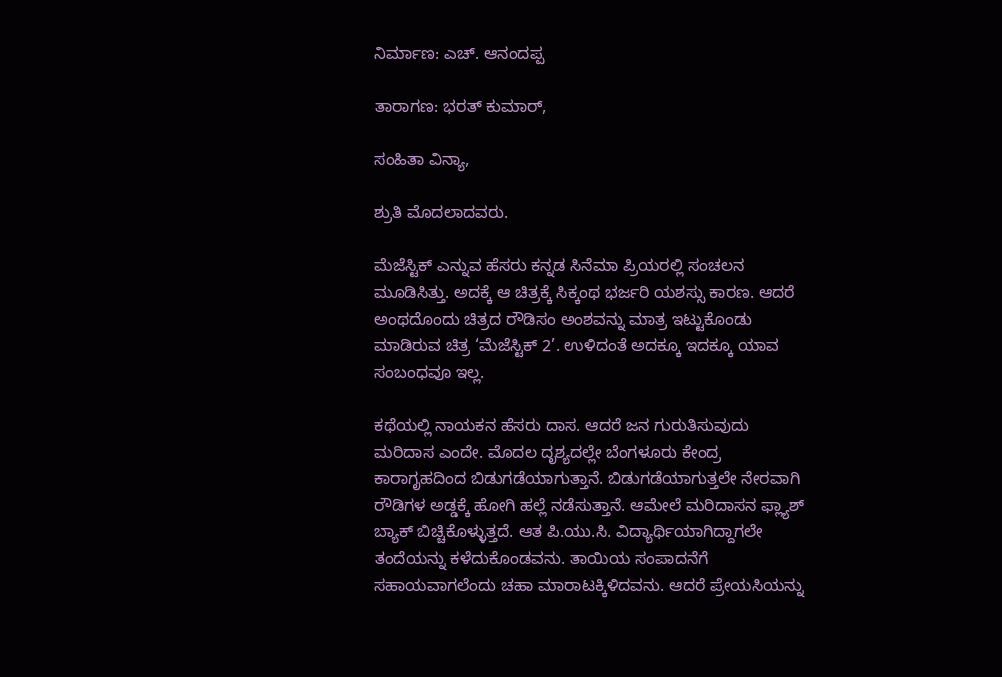ನಿರ್ಮಾಣ: ಎಚ್. ಆನಂದಪ್ಪ

ತಾರಾಗಣ: ಭರತ್ ಕುಮಾರ್,

ಸಂಹಿತಾ ವಿನ್ಯಾ,

ಶ್ರುತಿ ಮೊದಲಾದವರು.

ಮೆಜೆಸ್ಟಿಕ್ ಎನ್ನುವ ಹೆಸರು ಕನ್ನಡ ಸಿನೆಮಾ ಪ್ರಿಯರಲ್ಲಿ ಸಂಚಲನ ಮೂಡಿಸಿತ್ತು. ಅದಕ್ಕೆ ಆ ಚಿತ್ರಕ್ಕೆ ಸಿಕ್ಕಂಥ ಭರ್ಜರಿ ಯಶಸ್ಸು ಕಾರಣ. ಆದರೆ ಅಂಥದೊಂದು ಚಿತ್ರದ ರೌಡಿಸಂ ಅಂಶವನ್ನು ಮಾತ್ರ ಇಟ್ಟುಕೊಂಡು ಮಾಡಿರುವ ಚಿತ್ರ ‘ಮೆಜೆಸ್ಟಿಕ್ 2’. ಉಳಿದಂತೆ ಅದಕ್ಕೂ ಇದಕ್ಕೂ ಯಾವ ಸಂಬಂಧವೂ ಇಲ್ಲ.

ಕಥೆಯಲ್ಲಿ ನಾಯಕನ ಹೆಸರು ದಾಸ. ಆದರೆ ಜನ ಗುರುತಿಸುವುದು ಮರಿದಾಸ ಎಂದೇ. ಮೊದಲ ದೃಶ್ಯದಲ್ಲೇ ಬೆಂಗಳೂರು ಕೇಂದ್ರ ಕಾರಾಗೃಹದಿಂದ ಬಿಡುಗಡೆಯಾಗುತ್ತಾನೆ. ಬಿಡುಗಡೆಯಾಗುತ್ತಲೇ ನೇರವಾಗಿ ರೌಡಿಗಳ ಅಡ್ಡಕ್ಕೆ ಹೋಗಿ ಹಲ್ಲೆ ನಡೆಸುತ್ತಾನೆ. ಆಮೇಲೆ ಮರಿದಾಸನ ಫ್ಲ್ಯಾಶ್ ಬ್ಯಾಕ್ ಬಿಚ್ಚಿಕೊಳ್ಳುತ್ತದೆ. ಆತ ಪಿ.ಯು.ಸಿ. ವಿದ್ಯಾರ್ಥಿಯಾಗಿದ್ದಾಗಲೇ ತಂದೆಯನ್ನು ಕಳೆದುಕೊಂಡವನು. ತಾಯಿಯ ಸಂಪಾದನೆಗೆ ಸಹಾಯವಾಗಲೆಂದು ಚಹಾ ಮಾರಾಟಕ್ಕಿಳಿದವನು. ಆದರೆ ಪ್ರೇಯಸಿಯನ್ನು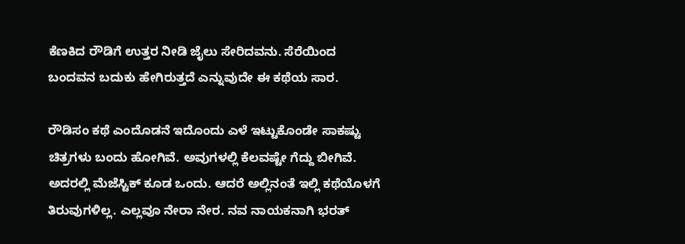ಕೆಣಕಿದ ರೌಡಿಗೆ ಉತ್ತರ ನೀಡಿ ಜೈಲು ಸೇರಿದವನು. ಸೆರೆಯಿಂದ ಬಂದವನ ಬದುಕು ಹೇಗಿರುತ್ತದೆ ಎನ್ನುವುದೇ ಈ ಕಥೆಯ ಸಾರ.

ರೌಡಿಸಂ ಕಥೆ ಎಂದೊಡನೆ ಇದೊಂದು ಎಳೆ ಇಟ್ಟುಕೊಂಡೇ ಸಾಕಷ್ಟು ಚಿತ್ರಗಳು ಬಂದು ಹೋಗಿವೆ. ಅವುಗಳಲ್ಲಿ ಕೆಲವಷ್ಟೇ ಗೆದ್ದು ಬೀಗಿವೆ. ಅದರಲ್ಲಿ ಮೆಜೆಸ್ಟಿಕ್ ಕೂಡ ಒಂದು. ಆದರೆ ಅಲ್ಲಿನಂತೆ ಇಲ್ಲಿ ಕಥೆಯೊಳಗೆ ತಿರುವುಗಳಿಲ್ಲ. ಎಲ್ಲವೂ ನೇರಾ ನೇರ. ನವ ನಾಯಕನಾಗಿ ಭರತ್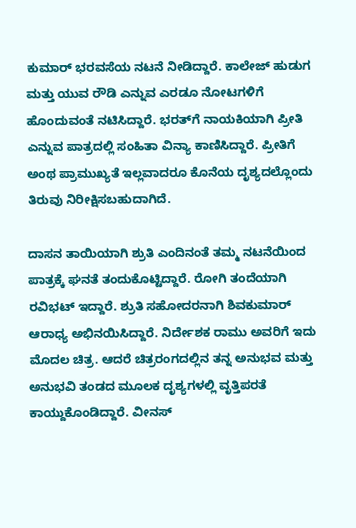ಕುಮಾರ್ ಭರವಸೆಯ ನಟನೆ ನೀಡಿದ್ದಾರೆ. ಕಾಲೇಜ್ ಹುಡುಗ ಮತ್ತು ಯುವ ರೌಡಿ ಎನ್ನುವ ಎರಡೂ ನೋಟಗಳಿಗೆ ಹೊಂದುವಂತೆ ನಟಿಸಿದ್ದಾರೆ. ಭರತ್‌ಗೆ ನಾಯಕಿಯಾಗಿ ಪ್ರೀತಿ ಎನ್ನುವ ಪಾತ್ರದಲ್ಲಿ ಸಂಹಿತಾ ವಿನ್ಯಾ ಕಾಣಿಸಿದ್ದಾರೆ. ಪ್ರೀತಿಗೆ ಅಂಥ ಪ್ರಾಮುಖ್ಯತೆ ಇಲ್ಲವಾದರೂ ಕೊನೆಯ ದೃಶ್ಯದಲ್ಲೊಂದು ತಿರುವು ನಿರೀಕ್ಷಿಸಬಹುದಾಗಿದೆ.

ದಾಸನ ತಾಯಿಯಾಗಿ ಶ್ರುತಿ ಎಂದಿನಂತೆ ತಮ್ಮ ನಟನೆಯಿಂದ ಪಾತ್ರಕ್ಕೆ ಘನತೆ ತಂದುಕೊಟ್ಟಿದ್ದಾರೆ. ರೋಗಿ ತಂದೆಯಾಗಿ ರವಿಭಟ್ ಇದ್ದಾರೆ. ಶ್ರುತಿ ಸಹೋದರನಾಗಿ ಶಿವಕುಮಾರ್ ಆರಾಧ್ಯ ಅಭಿನಯಿಸಿದ್ದಾರೆ. ನಿರ್ದೇಶಕ ರಾಮು ಅವರಿಗೆ ಇದು ಮೊದಲ ಚಿತ್ರ. ಆದರೆ ಚಿತ್ರರಂಗದಲ್ಲಿನ ತನ್ನ ಅನುಭವ ಮತ್ತು ಅನುಭವಿ ತಂಡದ ಮೂಲಕ ದೃಶ್ಯಗಳಲ್ಲಿ ವೃತ್ತಿಪರತೆ ಕಾಯ್ದುಕೊಂಡಿದ್ದಾರೆ. ವೀನಸ್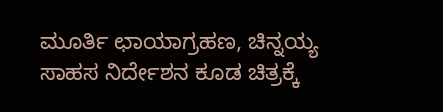ಮೂರ್ತಿ ಛಾಯಾಗ್ರಹಣ, ಚಿನ್ನಯ್ಯ ಸಾಹಸ ನಿರ್ದೇಶನ ಕೂಡ ಚಿತ್ರಕ್ಕೆ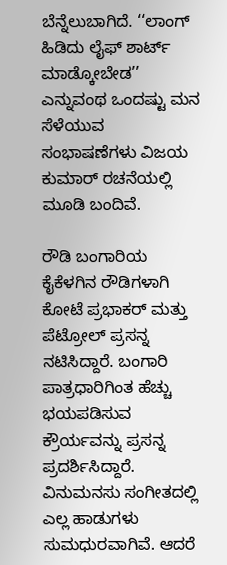ಬೆನ್ನೆಲುಬಾಗಿದೆ. ‘‘ಲಾಂಗ್ ಹಿಡಿದು ಲೈಫ್ ಶಾರ್ಟ್ ಮಾಡ್ಕೋಬೇಡ’’ ಎನ್ನುವಂಥ ಒಂದಷ್ಟು ಮನ ಸೆಳೆಯುವ ಸಂಭಾಷಣೆಗಳು ವಿಜಯ ಕುಮಾರ್ ರಚನೆಯಲ್ಲಿ ಮೂಡಿ ಬಂದಿವೆ.

ರೌಡಿ ಬಂಗಾರಿಯ ಕೈಕೆಳಗಿನ ರೌಡಿಗಳಾಗಿ ಕೋಟೆ ಪ್ರಭಾಕರ್ ಮತ್ತು ಪೆಟ್ರೋಲ್ ಪ್ರಸನ್ನ ನಟಿಸಿದ್ದಾರೆ. ಬಂಗಾರಿ ಪಾತ್ರಧಾರಿಗಿಂತ ಹೆಚ್ಚು ಭಯಪಡಿಸುವ ಕ್ರೌರ್ಯವನ್ನು ಪ್ರಸನ್ನ ಪ್ರದರ್ಶಿಸಿದ್ದಾರೆ. ವಿನುಮನಸು ಸಂಗೀತದಲ್ಲಿ ಎಲ್ಲ ಹಾಡುಗಳು ಸುಮಧುರವಾಗಿವೆ. ಆದರೆ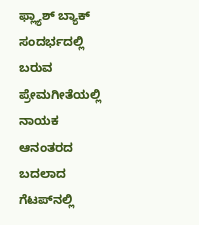ಫ್ಲ್ಯಾಶ್ ಬ್ಯಾಕ್ ಸಂದರ್ಭದಲ್ಲಿ ಬರುವ ಪ್ರೇಮಗೀತೆಯಲ್ಲಿ ನಾಯಕ ಆನಂತರದ ಬದಲಾದ ಗೆಟಪ್‌ನಲ್ಲಿ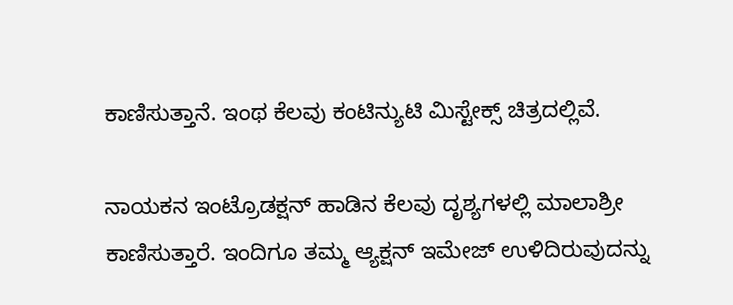ಕಾಣಿಸುತ್ತಾನೆ. ಇಂಥ ಕೆಲವು ಕಂಟಿನ್ಯುಟಿ ಮಿಸ್ಟೇಕ್ಸ್ ಚಿತ್ರದಲ್ಲಿವೆ.

ನಾಯಕನ ಇಂಟ್ರೊಡಕ್ಷನ್ ಹಾಡಿನ ಕೆಲವು ದೃಶ್ಯಗಳಲ್ಲಿ ಮಾಲಾಶ್ರೀ ಕಾಣಿಸುತ್ತಾರೆ. ಇಂದಿಗೂ ತಮ್ಮ ಆ್ಯಕ್ಷನ್ ಇಮೇಜ್ ಉಳಿದಿರುವುದನ್ನು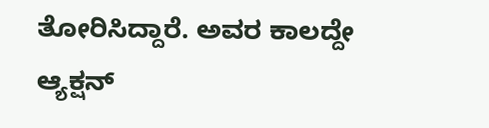ತೋರಿಸಿದ್ದಾರೆ. ಅವರ ಕಾಲದ್ದೇ ಆ್ಯಕ್ಷನ್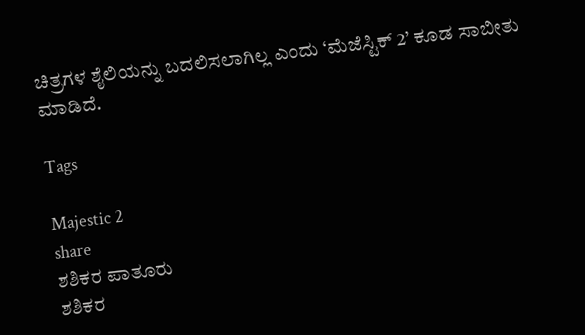ಚಿತ್ರಗಳ ಶೈಲಿಯನ್ನು ಬದಲಿಸಲಾಗಿಲ್ಲ ಎಂದು ‘ಮೆಜೆಸ್ಟಿಕ್ 2’ ಕೂಡ ಸಾಬೀತು ಮಾಡಿದೆ.

Tags

Majestic 2
share
ಶಶಿಕರ ಪಾತೂರು
ಶಶಿಕರ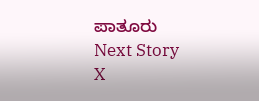ಪಾತೂರು
Next Story
X